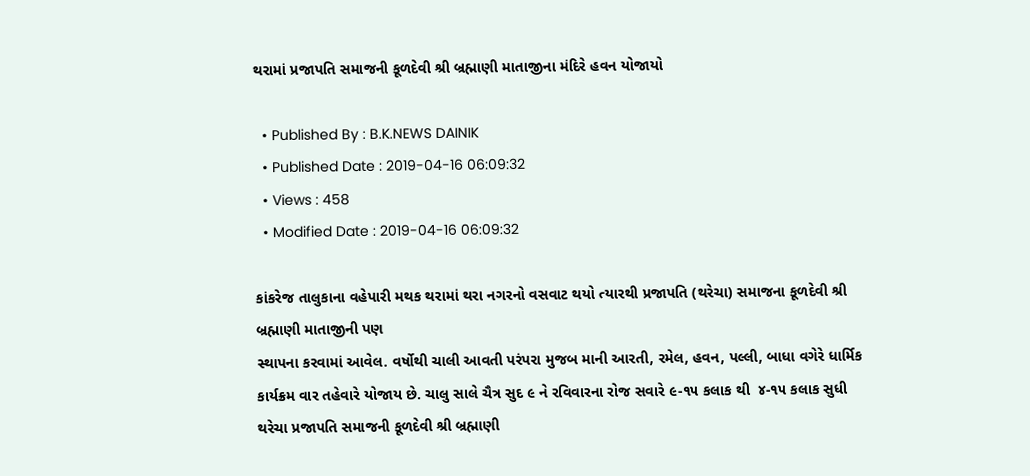થરામાં પ્રજાપતિ સમાજની કૂળદેવી શ્રી બ્રહ્માણી માતાજીના મંદિરે હવન યોજાયો

  • Published By : B.K.NEWS DAINIK
  • Published Date : 2019-04-16 06:09:32
  • Views : 458
  • Modified Date : 2019-04-16 06:09:32

કાંકરેજ તાલુકાના વહેપારી મથક થરામાં થરા નગરનો વસવાટ થયો ત્યારથી પ્રજાપતિ (થરેચા) સમાજના કૂળદેવી શ્રી બ્રહ્માણી માતાજીની પણ
સ્થાપના કરવામાં આવેલ. વર્ષોથી ચાલી આવતી પરંપરા મુજબ માની આરતી, રમેલ, હવન, પલ્લી, બાધા વગેરે ધાર્મિક કાર્યક્રમ વાર તહેવારે યોજાય છે. ચાલુ સાલે ચૈત્ર સુદ ૯ ને રવિવારના રોજ સવારે ૯-૧૫ કલાક થી  ૪-૧૫ કલાક સુધી થરેચા પ્રજાપતિ સમાજની કૂળદેવી શ્રી બ્રહ્માણી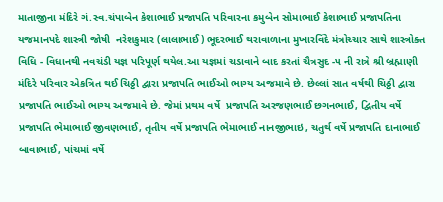માતાજીના મંદિરે ગં.સ્વ.ચંપાબેન કેશાભાઈ પ્રજાપતિ પરિવારના કમુબેન સોમાભાઈ કેશાભાઈ પ્રજાપતિના યજમાનપદે શાસ્ત્રી જોષી  નરેશકુમાર (લાલાભાઈ) ભૂદરભાઈ થરાવાળાના મુખારવિંદે મંત્રોચ્ચાર સાથે શાસ્ત્રોક્ત વિધિ - વિધાનથી નવચંડી યજ્ઞ પરિપૂર્ણ થયેલ.આ યજ્ઞમાં ચડાવાને બાદ કરતાં ચૈત્રસુદ -૫ ની રાત્રે શ્રી બ્રહ્માણી મંદિરે પરિવાર એકત્રિત થઈ ચિઠ્ઠી દ્વારા પ્રજાપતિ ભાઈઓ ભાગ્ય અજમાવે છે. છેલ્લાં સાત વર્ષથી ચિઠ્ઠી દ્વારા પ્રજાપતિ ભાઈઓ ભાગ્ય અજમાવે છે. જેમાં પ્રથમ વર્ષે  પ્રજાપતિ અરજણભાઈ છગનભાઈ, દ્વિતીય વર્ષે પ્રજાપતિ ભેમાભાઈ જીવણભાઈ, તૃતીય વર્ષે પ્રજાપતિ ભેમાભાઈ નાનજીભાઇ, ચતુર્થ વર્ષે પ્રજાપતિ દાનાભાઈ બાવાભાઈ, પાંચમાં વર્ષે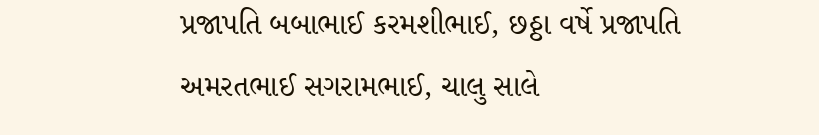પ્રજાપતિ બબાભાઈ કરમશીભાઈ, છઠ્ઠા વર્ષે પ્રજાપતિ અમરતભાઈ સગરામભાઈ, ચાલુ સાલે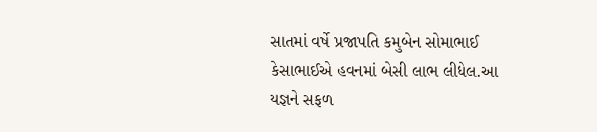સાતમાં વર્ષે પ્રજાપતિ કમુબેન સોમાભાઈ કેસાભાઈએ હવનમાં બેસી લાભ લીધેલ.આ યજ્ઞને સફળ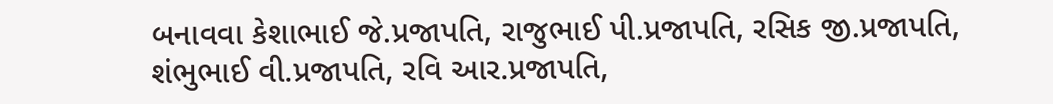બનાવવા કેશાભાઈ જે.પ્રજાપતિ, રાજુભાઈ પી.પ્રજાપતિ, રસિક જી.પ્રજાપતિ,  શંભુભાઈ વી.પ્રજાપતિ, રવિ આર.પ્રજાપતિ,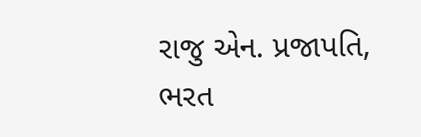રાજુ એન. પ્રજાપતિ, ભરત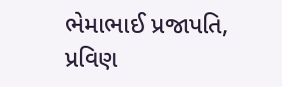ભેમાભાઈ પ્રજાપતિ, પ્રવિણ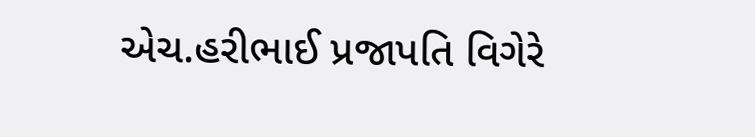એચ.હરીભાઈ પ્રજાપતિ વિગેરે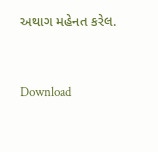અથાગ મહેનત કરેલ.



Download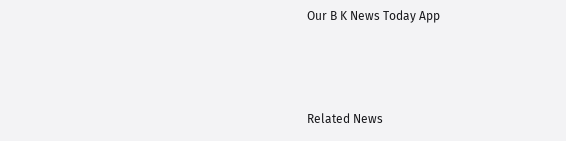Our B K News Today App



Related News